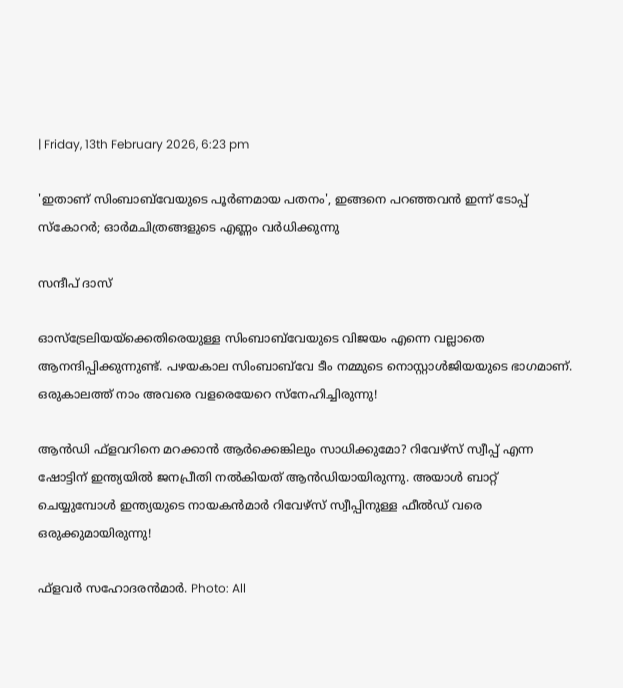| Friday, 13th February 2026, 6:23 pm

'ഇതാണ് സിംബാബ്‌വേയുടെ പൂര്‍ണമായ പതനം', ഇങ്ങനെ പറഞ്ഞവന്‍ ഇന്ന് ടോപ്പ് സ്‌കോറര്‍; ഓര്‍മചിത്രങ്ങളുടെ എണ്ണം വര്‍ധിക്കുന്നു

സന്ദീപ് ദാസ്

ഓസ്‌ട്രേലിയയ്‌ക്കെതിരെയുള്ള സിംബാബ്‌വേയുടെ വിജയം എന്നെ വല്ലാതെ ആനന്ദിപ്പിക്കുന്നുണ്ട്. പഴയകാല സിംബാബ്‌വേ ടീം നമ്മുടെ നൊസ്റ്റാള്‍ജിയയുടെ ഭാഗമാണ്. ഒരുകാലത്ത് നാം അവരെ വളരെയേറെ സ്‌നേഹിച്ചിരുന്നു!

ആന്‍ഡി ഫ്‌ളവറിനെ മറക്കാന്‍ ആര്‍ക്കെങ്കിലും സാധിക്കുമോ? റിവേഴ്‌സ് സ്വീപ്പ് എന്ന ഷോട്ടിന് ഇന്ത്യയില്‍ ജനപ്രീതി നല്‍കിയത് ആന്‍ഡിയായിരുന്നു. അയാള്‍ ബാറ്റ് ചെയ്യുമ്പോള്‍ ഇന്ത്യയുടെ നായകന്‍മാര്‍ റിവേഴ്‌സ് സ്വീപ്പിനുള്ള ഫീല്‍ഡ് വരെ ഒരുക്കുമായിരുന്നു!

ഫ്‌ളവര്‍ സഹോദരന്‍മാര്‍. Photo: All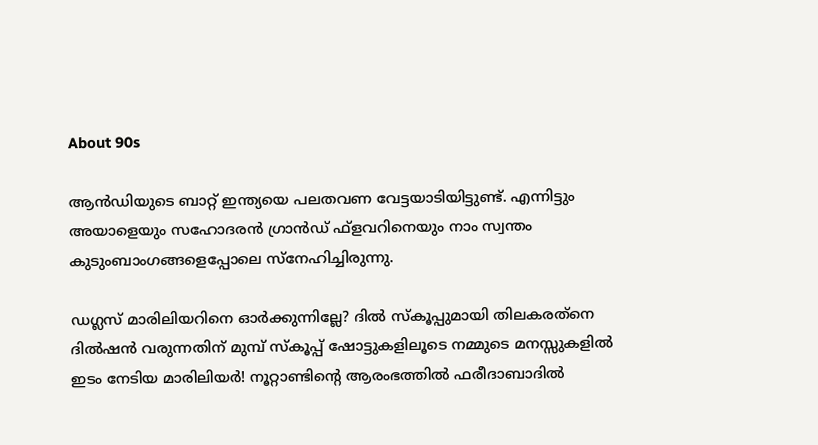About 90s

ആന്‍ഡിയുടെ ബാറ്റ് ഇന്ത്യയെ പലതവണ വേട്ടയാടിയിട്ടുണ്ട്. എന്നിട്ടും അയാളെയും സഹോദരന്‍ ഗ്രാന്‍ഡ് ഫ്‌ളവറിനെയും നാം സ്വന്തം കുടുംബാംഗങ്ങളെപ്പോലെ സ്‌നേഹിച്ചിരുന്നു.

ഡഗ്ലസ് മാരിലിയറിനെ ഓര്‍ക്കുന്നില്ലേ? ദില്‍ സ്‌കൂപ്പുമായി തിലകരത്‌നെ ദില്‍ഷന്‍ വരുന്നതിന് മുമ്പ് സ്‌കൂപ്പ് ഷോട്ടുകളിലൂടെ നമ്മുടെ മനസ്സുകളില്‍ ഇടം നേടിയ മാരിലിയര്‍! നൂറ്റാണ്ടിന്റെ ആരംഭത്തില്‍ ഫരീദാബാദില്‍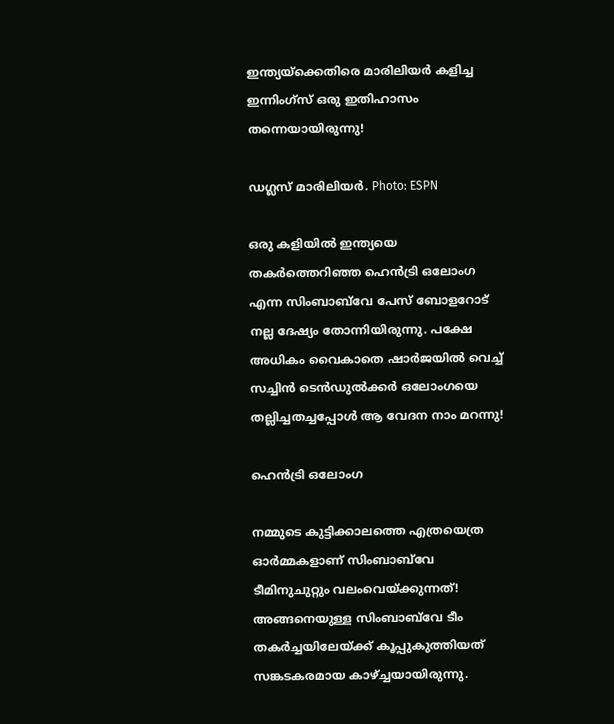ഇന്ത്യയ്‌ക്കെതിരെ മാരിലിയര്‍ കളിച്ച ഇന്നിംഗ്‌സ് ഒരു ഇതിഹാസം തന്നെയായിരുന്നു!

ഡഗ്ലസ് മാരിലിയർ. Photo: ESPN

ഒരു കളിയില്‍ ഇന്ത്യയെ തകര്‍ത്തെറിഞ്ഞ ഹെന്‍ട്രി ഒലോംഗ എന്ന സിംബാബ്‌വേ പേസ് ബോളറോട് നല്ല ദേഷ്യം തോന്നിയിരുന്നു. പക്ഷേ അധികം വൈകാതെ ഷാര്‍ജയില്‍ വെച്ച് സച്ചിന്‍ ടെന്‍ഡുല്‍ക്കര്‍ ഒലോംഗയെ തല്ലിച്ചതച്ചപ്പോള്‍ ആ വേദന നാം മറന്നു!

ഹെന്‍ട്രി ഒലോംഗ

നമ്മുടെ കുട്ടിക്കാലത്തെ എത്രയെത്ര ഓര്‍മ്മകളാണ് സിംബാബ്‌വേ ടീമിനുചുറ്റും വലംവെയ്ക്കുന്നത്! അങ്ങനെയുള്ള സിംബാബ്‌വേ ടീം തകര്‍ച്ചയിലേയ്ക്ക് കൂപ്പുകുത്തിയത് സങ്കടകരമായ കാഴ്ച്ചയായിരുന്നു.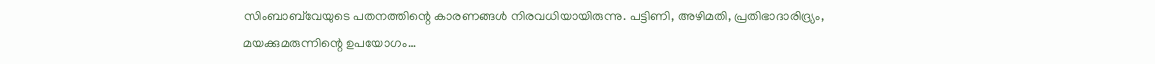സിംബാബ്‌വേയുടെ പതനത്തിന്റെ കാരണങ്ങള്‍ നിരവധിയായിരുന്നു. പട്ടിണി, അഴിമതി, പ്രതിഭാദാരിദ്ര്യം, മയക്കുമരുന്നിന്റെ ഉപയോഗം…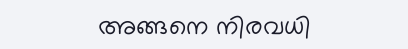അങ്ങനെ നിരവധി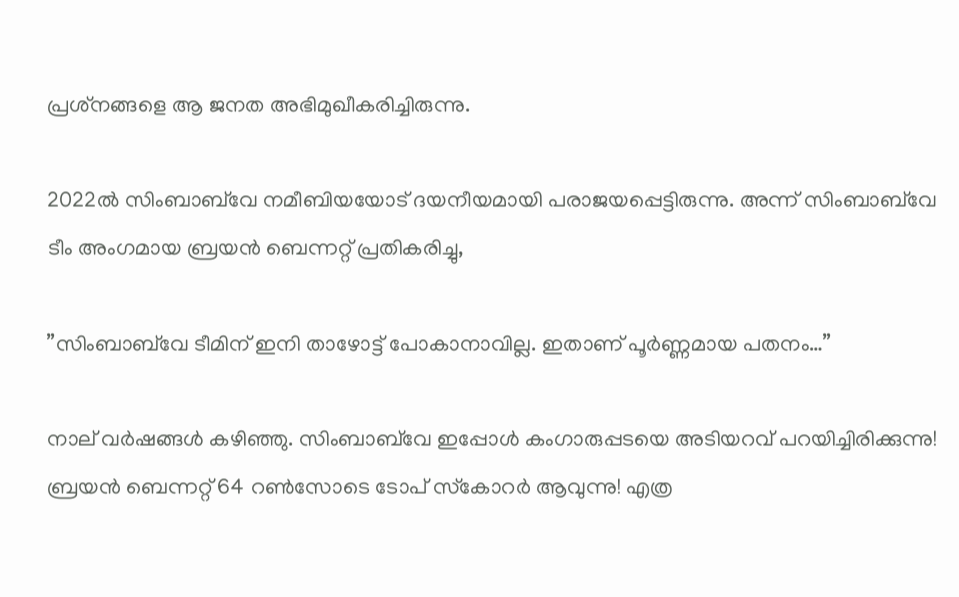പ്രശ്‌നങ്ങളെ ആ ജനത അഭിമുഖീകരിച്ചിരുന്നു.

2022ല്‍ സിംബാബ്‌വേ നമീബിയയോട് ദയനീയമായി പരാജയപ്പെട്ടിരുന്നു. അന്ന് സിംബാബ്‌വേ ടീം അംഗമായ ബ്രയന്‍ ബെന്നറ്റ് പ്രതികരിച്ചു,

”സിംബാബ്‌വേ ടീമിന് ഇനി താഴോട്ട് പോകാനാവില്ല. ഇതാണ് പൂര്‍ണ്ണമായ പതനം…”

നാല് വര്‍ഷങ്ങള്‍ കഴിഞ്ഞു. സിംബാബ്‌വേ ഇപ്പോള്‍ കംഗാരുപ്പടയെ അടിയറവ് പറയിച്ചിരിക്കുന്നു! ബ്രയന്‍ ബെന്നറ്റ് 64 റണ്‍സോടെ ടോപ് സ്‌കോറര്‍ ആവുന്നു! എത്ര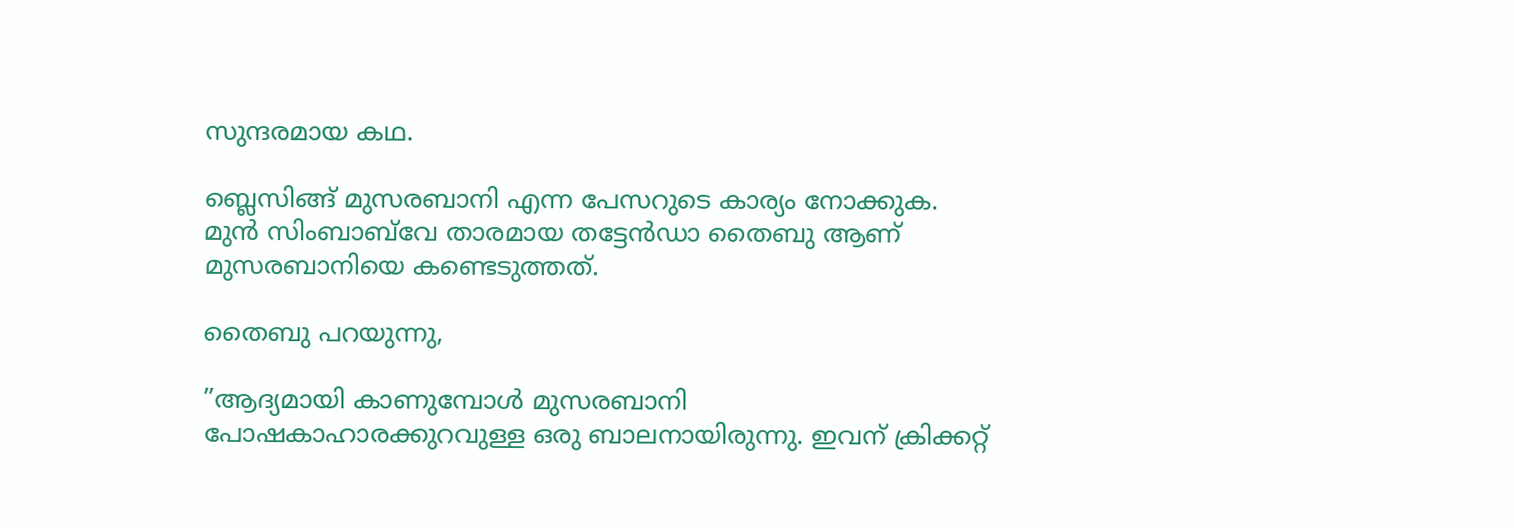സുന്ദരമായ കഥ.

ബ്ലെസിങ്ങ് മുസരബാനി എന്ന പേസറുടെ കാര്യം നോക്കുക. മുന്‍ സിംബാബ്‌വേ താരമായ തട്ടേന്‍ഡാ തൈബു ആണ് മുസരബാനിയെ കണ്ടെടുത്തത്.

തൈബു പറയുന്നു,

”ആദ്യമായി കാണുമ്പോള്‍ മുസരബാനി പോഷകാഹാരക്കുറവുള്ള ഒരു ബാലനായിരുന്നു. ഇവന് ക്രിക്കറ്റ്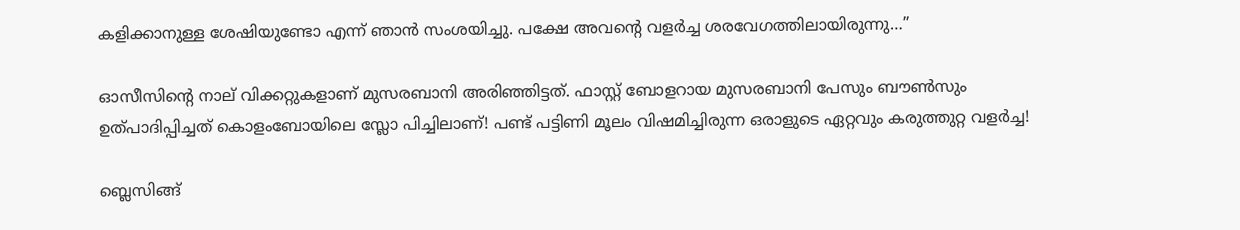കളിക്കാനുള്ള ശേഷിയുണ്ടോ എന്ന് ഞാന്‍ സംശയിച്ചു. പക്ഷേ അവന്റെ വളര്‍ച്ച ശരവേഗത്തിലായിരുന്നു…”

ഓസീസിന്റെ നാല് വിക്കറ്റുകളാണ് മുസരബാനി അരിഞ്ഞിട്ടത്. ഫാസ്റ്റ് ബോളറായ മുസരബാനി പേസും ബൗണ്‍സും ഉത്പാദിപ്പിച്ചത് കൊളംബോയിലെ സ്ലോ പിച്ചിലാണ്! പണ്ട് പട്ടിണി മൂലം വിഷമിച്ചിരുന്ന ഒരാളുടെ ഏറ്റവും കരുത്തുറ്റ വളര്‍ച്ച!

ബ്ലെസിങ്ങ്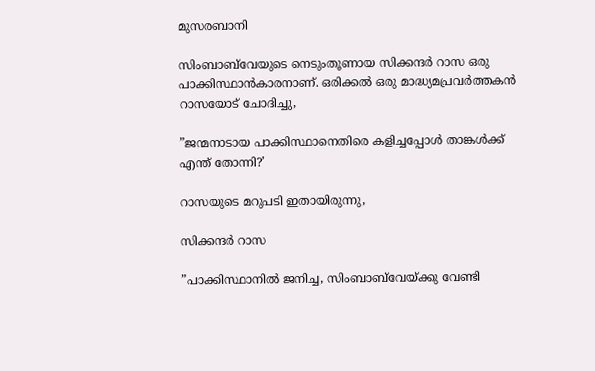മുസരബാനി

സിംബാബ്‌വേയുടെ നെടുംതൂണായ സിക്കന്ദര്‍ റാസ ഒരു പാക്കിസ്ഥാന്‍കാരനാണ്. ഒരിക്കല്‍ ഒരു മാദ്ധ്യമപ്രവര്‍ത്തകന്‍ റാസയോട് ചോദിച്ചു,

”ജന്മനാടായ പാക്കിസ്ഥാനെതിരെ കളിച്ചപ്പോള്‍ താങ്കള്‍ക്ക് എന്ത് തോന്നി?’

റാസയുടെ മറുപടി ഇതായിരുന്നു,

സിക്കന്ദര്‍ റാസ

”പാക്കിസ്ഥാനില്‍ ജനിച്ച, സിംബാബ്‌വേയ്ക്കു വേണ്ടി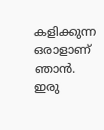കളിക്കുന്ന ഒരാളാണ് ഞാന്‍. ഇരു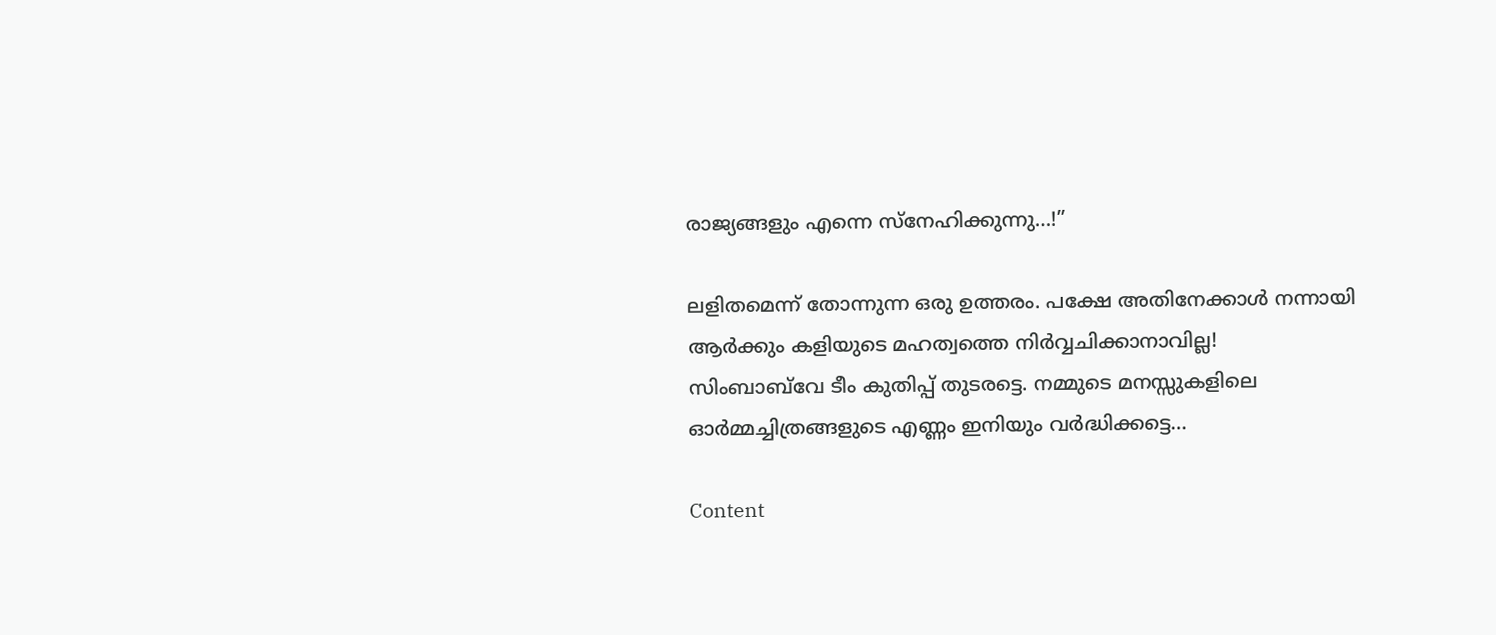രാജ്യങ്ങളും എന്നെ സ്‌നേഹിക്കുന്നു…!”

ലളിതമെന്ന് തോന്നുന്ന ഒരു ഉത്തരം. പക്ഷേ അതിനേക്കാള്‍ നന്നായി ആര്‍ക്കും കളിയുടെ മഹത്വത്തെ നിര്‍വ്വചിക്കാനാവില്ല!
സിംബാബ്‌വേ ടീം കുതിപ്പ് തുടരട്ടെ. നമ്മുടെ മനസ്സുകളിലെ ഓര്‍മ്മച്ചിത്രങ്ങളുടെ എണ്ണം ഇനിയും വര്‍ദ്ധിക്കട്ടെ…

Content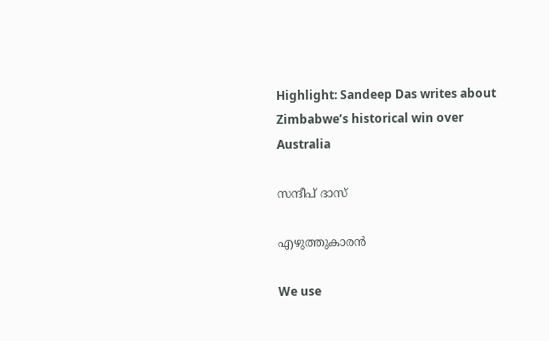Highlight: Sandeep Das writes about Zimbabwe’s historical win over Australia

സന്ദീപ് ദാസ്

എഴുത്തുകാരന്‍

We use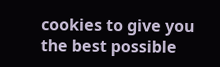cookies to give you the best possible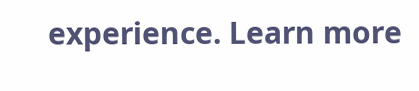experience. Learn more